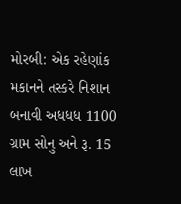મોરબી: એક રહેણાંક મકાનને તસ્કરે નિશાન બનાવી અધધધ 1100 ગ્રામ સોનુ અને રૂ. 15 લાખ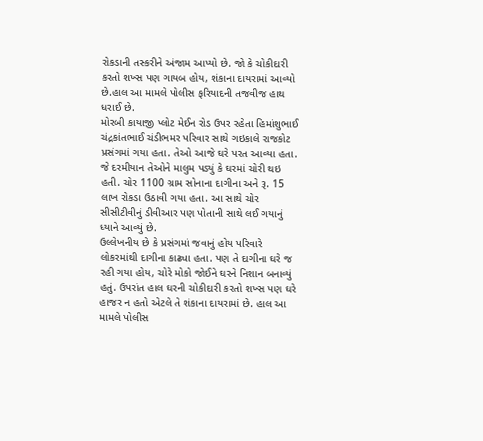રોકડાની તસ્કરીને અંજામ આપ્યો છે. જો કે ચોકીદારી કરતો શખ્સ પણ ગાયબ હોય, શંકાના દાયરામાં આવ્યો છે.હાલ આ મામલે પોલીસ ફરિયાદની તજવીજ હાથ ધરાઈ છે.
મોરબી કાયાજી પ્લોટ મેઈન રોડ ઉપર રહેતા હિમાંશુભાઈ ચંદ્રકાંતભાઈ ચંડીભમર પરિવાર સાથે ગઇકાલે રાજકોટ પ્રસંગમાં ગયા હતા. તેઓ આજે ઘરે પરત આવ્યા હતા. જે દરમીયાન તેઓને માલુમ પડ્યું કે ઘરમાં ચોરી થઇ હતી. ચોર 1100 ગ્રામ સોનાના દાગીના અને રૂ. 15 લાખ રોકડા ઉઠાવી ગયા હતા. આ સાથે ચોર સીસીટીવીનું ડીવીઆર પણ પોતાની સાથે લઈ ગયાનું ધ્યાને આવ્યું છે.
ઉલ્લેખનીય છે કે પ્રસંગમાં જવાનું હોય પરિવારે લોકરમાંથી દાગીના કાઢ્યા હતા. પણ તે દાગીના ઘરે જ રહી ગયા હોય, ચોરે મોકો જોઈને ઘરને નિશાન બનાવ્યું હતું. ઉપરાંત હાલ ઘરની ચોકીદારી કરતો શખ્સ પણ ઘરે હાજર ન હતો એટલે તે શંકાના દાયરામાં છે. હાલ આ મામલે પોલીસ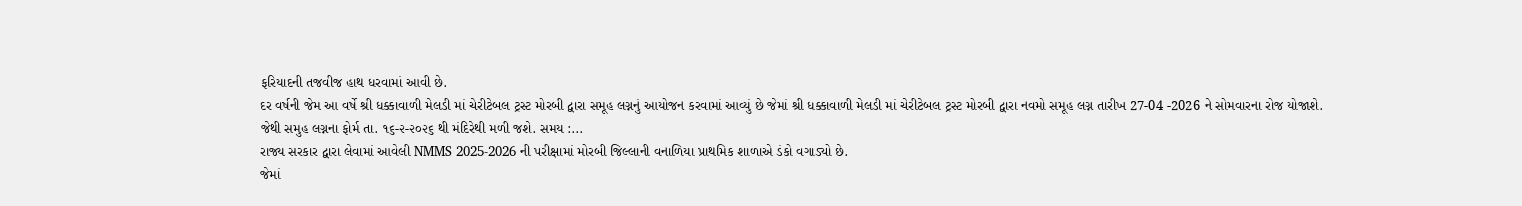ફરિયાદની તજવીજ હાથ ધરવામાં આવી છે.
દર વર્ષની જેમ આ વર્ષે શ્રી ધક્કાવાળી મેલડી માં ચેરીટેબલ ટ્રસ્ટ મોરબી દ્વારા સમૂહ લગ્નનું આયોજન કરવામાં આવ્યું છે જેમાં શ્રી ધક્કાવાળી મેલડી માં ચેરીટેબલ ટ્રસ્ટ મોરબી દ્વારા નવમો સમૂહ લગ્ન તારીખ 27-04 -2026 ને સોમવારના રોજ યોજાશે.
જેથી સમુહ લગ્નના ફોર્મ તા. ૧૬-૨-૨૦૨૬ થી મંદિરેથી મળી જશે. સમય :...
રાજ્ય સરકાર દ્વારા લેવામાં આવેલી NMMS 2025-2026 ની પરીક્ષામાં મોરબી જિલ્લાની વનાળિયા પ્રાથમિક શાળાએ ડંકો વગાડ્યો છે.
જેમાં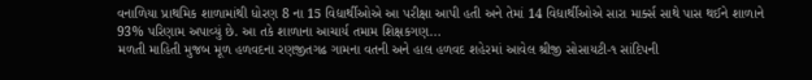વનાળિયા પ્રાથમિક શાળામાંથી ધોરણ 8 ના 15 વિદ્યાર્થીઓએ આ પરીક્ષા આપી હતી અને તેમાં 14 વિદ્યાર્થીઓએ સારા માર્ક્સ સાથે પાસ થઈને શાળાને 93% પરિણામ અપાવ્યું છે. આ તકે શાળાના આચાર્ય તમામ શિક્ષકગણ...
મળતી માહિતી મુજબ મૂળ હળવદના રણજીતગઢ ગામના વતની અને હાલ હળવદ શહેરમાં આવેલ શ્રીજી સોસાયટી-૧ સાંદિપની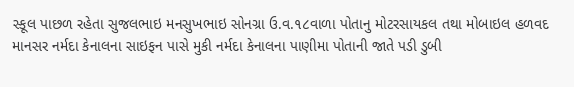સ્કૂલ પાછળ રહેતા સુજલભાઇ મનસુખભાઇ સોનગ્રા ઉ.વ.૧૮વાળા પોતાનુ મોટરસાયકલ તથા મોબાઇલ હળવદ માનસર નર્મદા કેનાલના સાઇફન પાસે મુકી નર્મદા કેનાલના પાણીમા પોતાની જાતે પડી ડુબી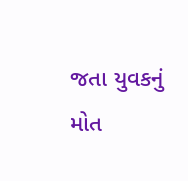જતા યુવકનું મોત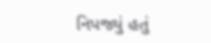નિપજ્યું હતું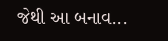જેથી આ બનાવ...